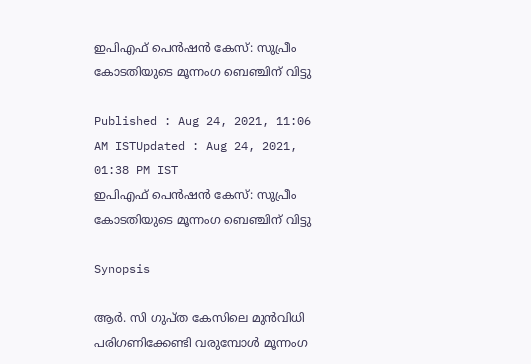ഇപിഎഫ് പെൻഷൻ കേസ്: സുപ്രീം കോടതിയുടെ മൂന്നംഗ ബെഞ്ചിന് വിട്ടു

Published : Aug 24, 2021, 11:06 AM ISTUpdated : Aug 24, 2021, 01:38 PM IST
ഇപിഎഫ് പെൻഷൻ കേസ്: സുപ്രീം കോടതിയുടെ മൂന്നംഗ ബെഞ്ചിന് വിട്ടു

Synopsis

ആർ. സി ഗുപ്ത കേസിലെ മുൻവിധി പരിഗണിക്കേണ്ടി വരുമ്പോൾ മൂന്നംഗ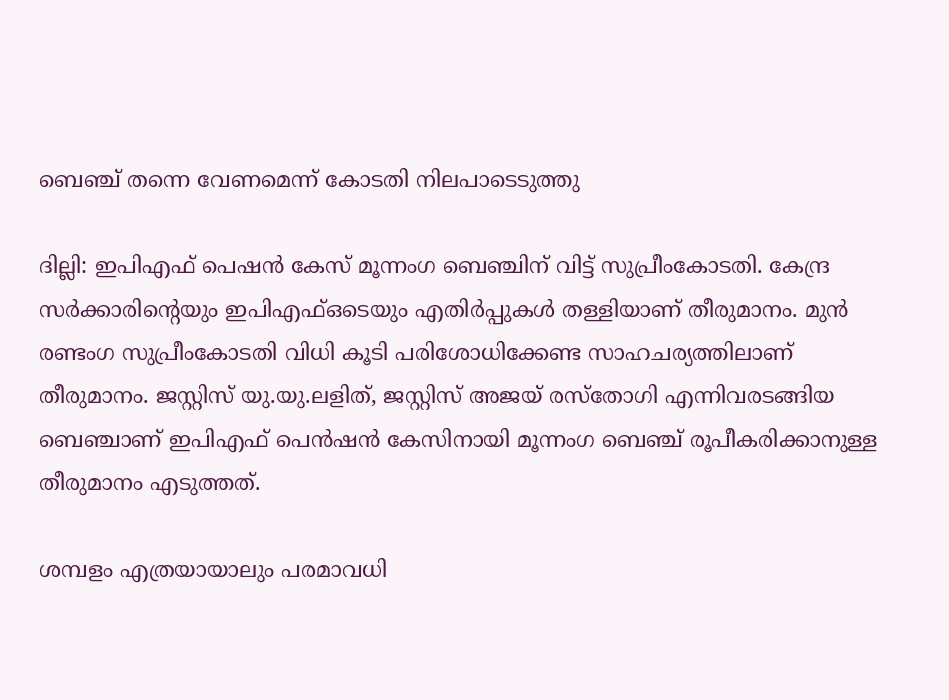ബെഞ്ച് തന്നെ വേണമെന്ന് കോടതി നിലപാടെടുത്തു

ദില്ലി: ഇപിഎഫ് പെഷൻ കേസ് മൂന്നംഗ ബെഞ്ചിന് വിട്ട് സുപ്രീംകോടതി. കേന്ദ്ര സര്‍ക്കാരിന്‍റെയും ഇപിഎഫ്ഒടെയും എതിര്‍പ്പുകൾ തള്ളിയാണ് തീരുമാനം. മുൻ രണ്ടംഗ സുപ്രീംകോടതി വിധി കൂടി പരിശോധിക്കേണ്ട സാഹചര്യത്തിലാണ് തീരുമാനം. ജസ്റ്റിസ് യു.യു.ലളിത്, ജസ്റ്റിസ് അജയ് രസ്തോഗി എന്നിവരടങ്ങിയ ബെഞ്ചാണ് ഇപിഎഫ് പെൻഷൻ കേസിനായി മൂന്നംഗ ബെഞ്ച് രൂപീകരിക്കാനുള്ള തീരുമാനം എടുത്തത്.

ശമ്പളം എത്രയായാലും പരമാവധി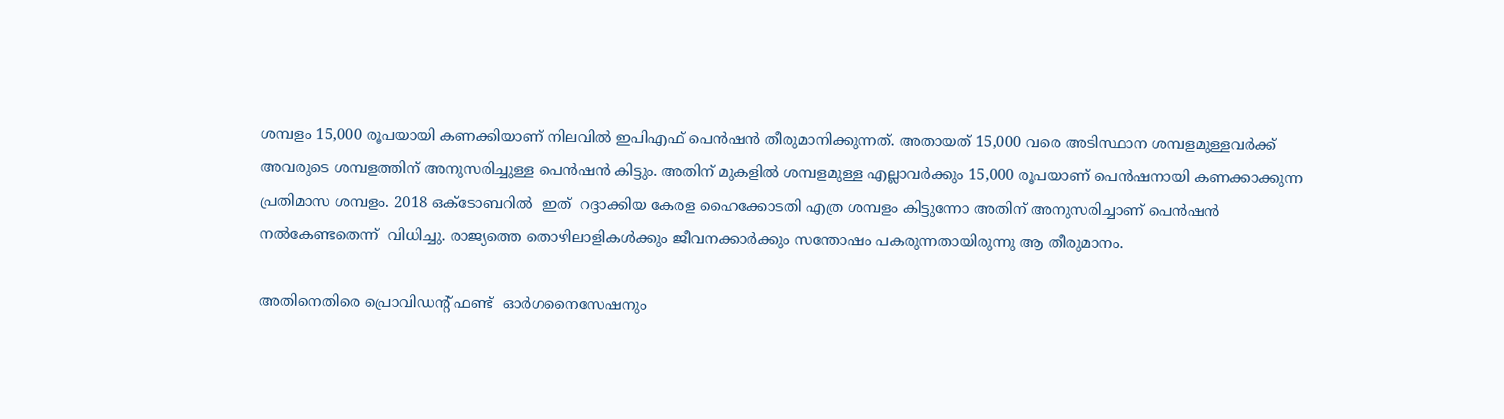ശമ്പളം 15,000 രൂപയായി കണക്കിയാണ് നിലവിൽ ഇപിഎഫ് പെൻഷൻ തീരുമാനിക്കുന്നത്. അതായത് 15,000 വരെ അടിസ്ഥാന ശമ്പളമുള്ളവര്‍ക്ക് അവരുടെ ശമ്പളത്തിന് അനുസരിച്ചുള്ള പെൻഷൻ കിട്ടും. അതിന് മുകളിൽ ശമ്പളമുള്ള എല്ലാവര്‍ക്കും 15,000 രൂപയാണ് പെൻഷനായി കണക്കാക്കുന്ന പ്രതിമാസ ശമ്പളം. 2018 ഒക്ടോബറിൽ  ഇത്  റദ്ദാക്കിയ കേരള ഹൈക്കോടതി എത്ര ശമ്പളം കിട്ടുന്നോ അതിന് അനുസരിച്ചാണ് പെൻഷൻ നൽകേണ്ടതെന്ന്  വിധിച്ചു. രാജ്യത്തെ തൊഴിലാളികൾക്കും ജീവനക്കാര്‍ക്കും സന്തോഷം പകരുന്നതായിരുന്നു ആ തീരുമാനം.

അതിനെതിരെ പ്രൊവിഡന്‍റ് ഫണ്ട്  ഓര്‍ഗനൈസേഷനും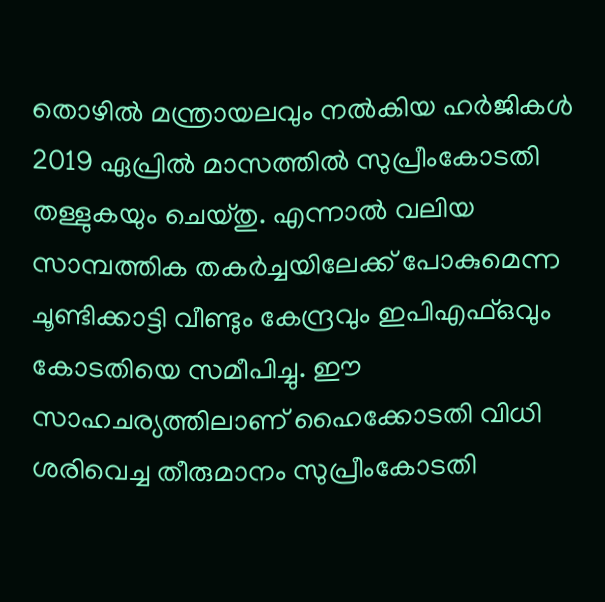തൊഴിൽ മന്ത്രായലവും നൽകിയ ഹര്‍ജികൾ 2019 ഏപ്രിൽ മാസത്തിൽ സുപ്രീംകോടതി തള്ളുകയും ചെയ്തു. എന്നാൽ വലിയ സാമ്പത്തിക തകര്‍ച്ചയിലേക്ക് പോകുമെന്ന ചൂണ്ടിക്കാട്ടി വീണ്ടും കേന്ദ്രവും ഇപിഎഫ്ഒവും കോടതിയെ സമീപിച്ചു. ഈ സാഹചര്യത്തിലാണ് ഹൈക്കോടതി വിധി ശരിവെച്ച തീരുമാനം സുപ്രീംകോടതി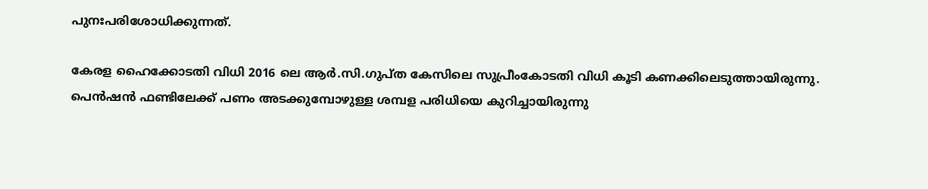പുനഃപരിശോധിക്കുന്നത്.

കേരള ഹൈക്കോടതി വിധി 2016 ലെ ആര്‍.സി.ഗുപ്ത കേസിലെ സുപ്രീംകോടതി വിധി കൂടി കണക്കിലെടുത്തായിരുന്നു. പെൻഷൻ ഫണ്ടിലേക്ക് പണം അടക്കുമ്പോഴുള്ള ശമ്പള പരിധിയെ കുറിച്ചായിരുന്നു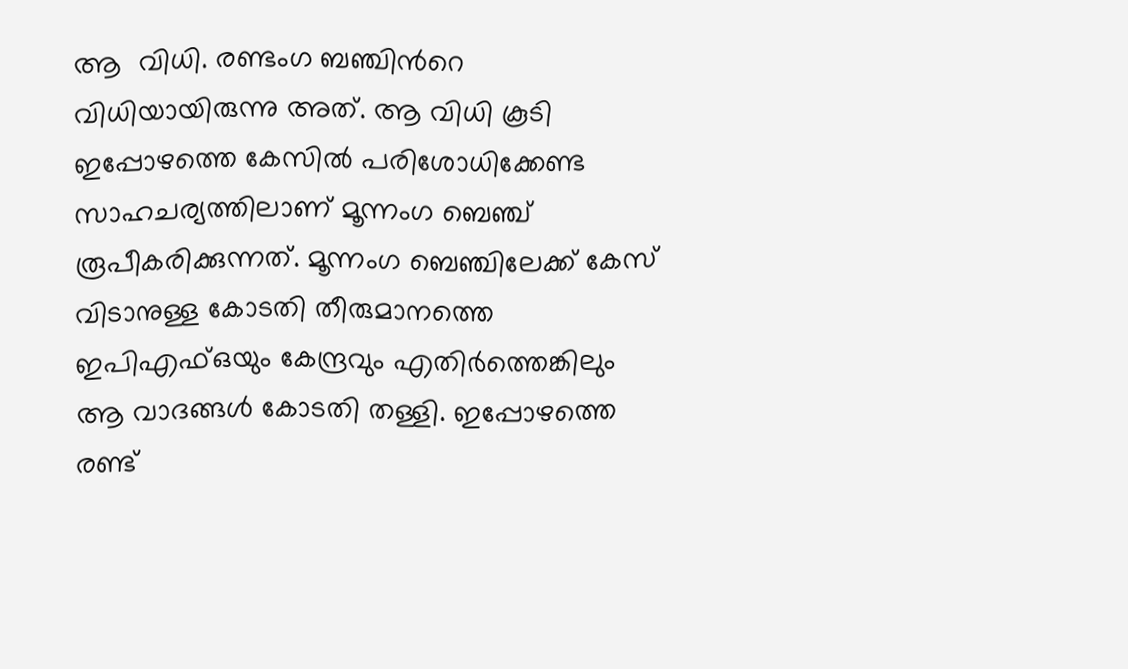ആ  വിധി. രണ്ടംഗ ബഞ്ചിന്‍റെ വിധിയായിരുന്നു അത്. ആ വിധി കൂടി ഇപ്പോഴത്തെ കേസിൽ പരിശോധിക്കേണ്ട സാഹചര്യത്തിലാണ് മൂന്നംഗ ബെഞ്ച് രൂപീകരിക്കുന്നത്. മൂന്നംഗ ബെഞ്ചിലേക്ക് കേസ് വിടാനുള്ള കോടതി തീരുമാനത്തെ ഇപിഎഫ്ഒയും കേന്ദ്രവും എതിര്‍ത്തെങ്കിലും ആ വാദങ്ങൾ കോടതി തള്ളി. ഇപ്പോഴത്തെ രണ്ട്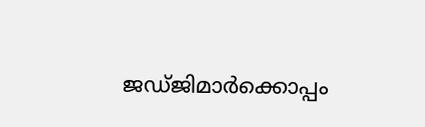ജഡ്ജിമാര്‍ക്കൊപ്പം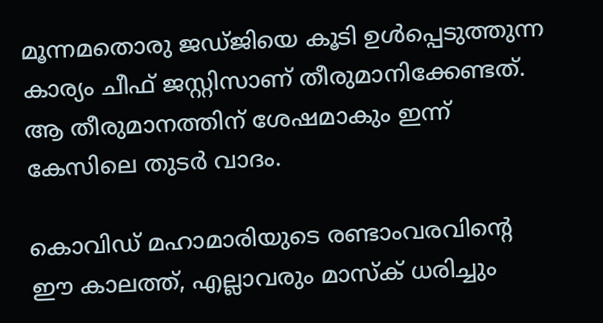മൂന്നമതൊരു ജഡ്ജിയെ കൂടി ഉൾപ്പെടുത്തുന്ന കാര്യം ചീഫ് ജസ്റ്റിസാണ് തീരുമാനിക്കേണ്ടത്. ആ തീരുമാനത്തിന് ശേഷമാകും ഇന്ന് കേസിലെ തുടര്‍ വാദം.

കൊവിഡ് മഹാമാരിയുടെ രണ്ടാംവരവിന്റെ ഈ കാലത്ത്, എല്ലാവരും മാസ്‌ക് ധരിച്ചും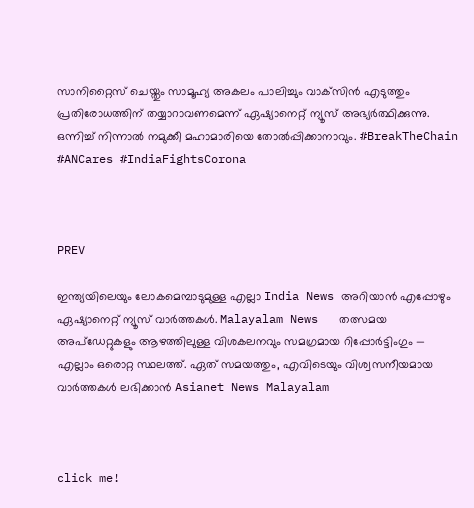സാനിറ്റൈസ് ചെയ്തും സാമൂഹ്യ അകലം പാലിച്ചും വാക്‌സിന്‍ എടുത്തും പ്രതിരോധത്തിന് തയ്യാറാവണമെന്ന് ഏഷ്യാനെറ്റ് ന്യൂസ് അഭ്യര്‍ത്ഥിക്കുന്നു. ഒന്നിച്ച് നിന്നാല്‍ നമുക്കീ മഹാമാരിയെ തോല്‍പ്പിക്കാനാവും. #BreakTheChain #ANCares #IndiaFightsCorona



PREV

ഇന്ത്യയിലെയും ലോകമെമ്പാടുമുള്ള എല്ലാ India News അറിയാൻ എപ്പോഴും ഏഷ്യാനെറ്റ് ന്യൂസ് വാർത്തകൾ. Malayalam News   തത്സമയ അപ്‌ഡേറ്റുകളും ആഴത്തിലുള്ള വിശകലനവും സമഗ്രമായ റിപ്പോർട്ടിംഗും — എല്ലാം ഒരൊറ്റ സ്ഥലത്ത്. ഏത് സമയത്തും, എവിടെയും വിശ്വസനീയമായ വാർത്തകൾ ലഭിക്കാൻ Asianet News Malayalam



click me!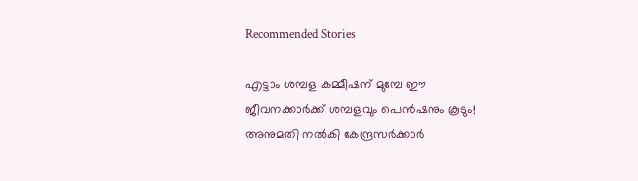Recommended Stories

എട്ടാം ശമ്പള കമ്മീഷന് മുമ്പേ ഈ ജീവനക്കാർക്ക് ശമ്പളവും പെൻഷനും കൂടും! അനുമതി നൽകി കേന്ദ്രസ‍ര്‍ക്കാര്‍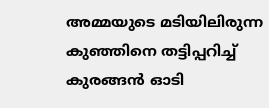അമ്മയുടെ മടിയിലിരുന്ന കുഞ്ഞിനെ തട്ടിപ്പറിച്ച് കുരങ്ങൻ ഓടി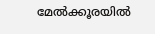മേൽക്കൂരയിൽ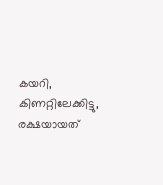കയറി, കിണറ്റിലേക്കിട്ടു, രക്ഷയായത്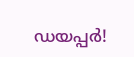ഡയപ്പര്‍!